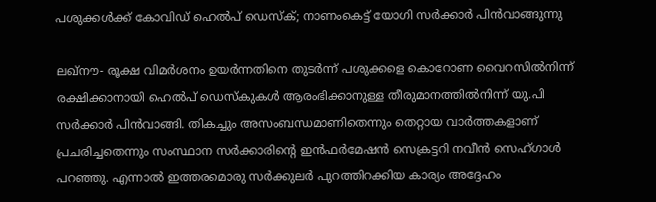പശുക്കള്‍ക്ക് കോവിഡ് ഹെല്‍പ് ഡെസ്‌ക്; നാണംകെട്ട് യോഗി സര്‍ക്കാര്‍ പിന്‍വാങ്ങുന്നു

ലഖ്‌നൗ- രൂക്ഷ വിമര്‍ശനം ഉയര്‍ന്നതിനെ തുടര്‍ന്ന് പശുക്കളെ കൊറോണ വൈറസില്‍നിന്ന് രക്ഷിക്കാനായി ഹെല്‍പ് ഡെസ്‌കുകള്‍ ആരംഭിക്കാനുള്ള തീരുമാനത്തില്‍നിന്ന് യു.പി സര്‍ക്കാര്‍ പിന്‍വാങ്ങി. തികച്ചും അസംബന്ധമാണിതെന്നും തെറ്റായ വാര്‍ത്തകളാണ് പ്രചരിച്ചതെന്നും സംസ്ഥാന സര്‍ക്കാരിന്റെ ഇന്‍ഫര്‍മേഷന്‍ സെക്രട്ടറി നവീന്‍ സെഹ്ഗാള്‍ പറഞ്ഞു. എന്നാല്‍ ഇത്തരമൊരു സര്‍ക്കുലര്‍ പുറത്തിറക്കിയ കാര്യം അദ്ദേഹം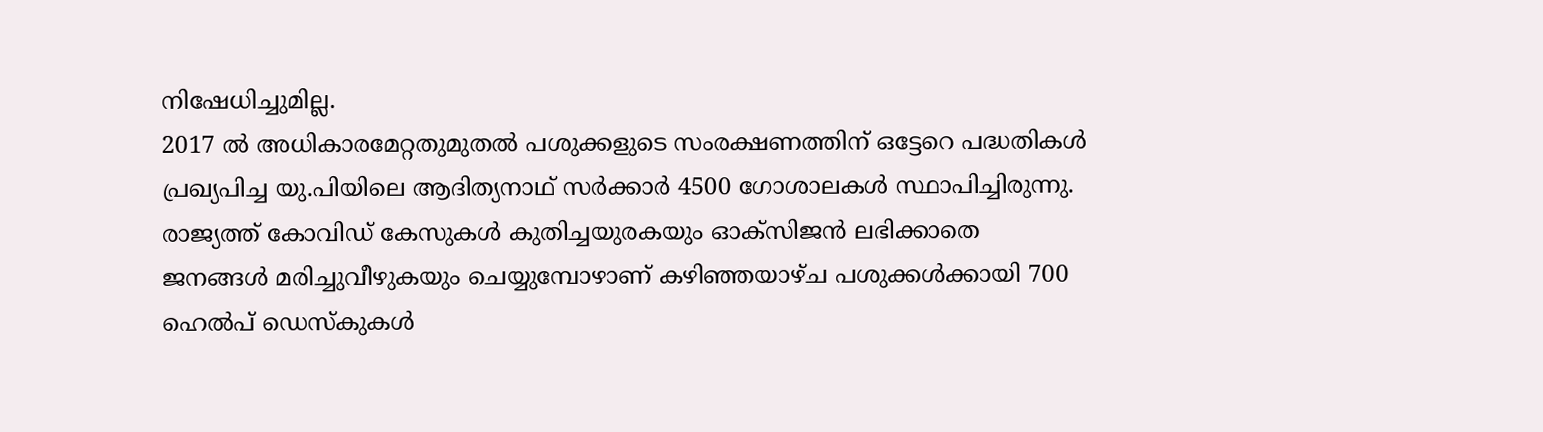നിഷേധിച്ചുമില്ല.
2017 ല്‍ അധികാരമേറ്റതുമുതല്‍ പശുക്കളുടെ സംരക്ഷണത്തിന് ഒട്ടേറെ പദ്ധതികള്‍ പ്രഖ്യപിച്ച യു.പിയിലെ ആദിത്യനാഥ് സര്‍ക്കാര്‍ 4500 ഗോശാലകള്‍ സ്ഥാപിച്ചിരുന്നു. രാജ്യത്ത് കോവിഡ് കേസുകള്‍ കുതിച്ചയുരകയും ഓക്‌സിജന്‍ ലഭിക്കാതെ ജനങ്ങള്‍ മരിച്ചുവീഴുകയും ചെയ്യുമ്പോഴാണ് കഴിഞ്ഞയാഴ്ച പശുക്കള്‍ക്കായി 700 ഹെല്‍പ് ഡെസ്‌കുകള്‍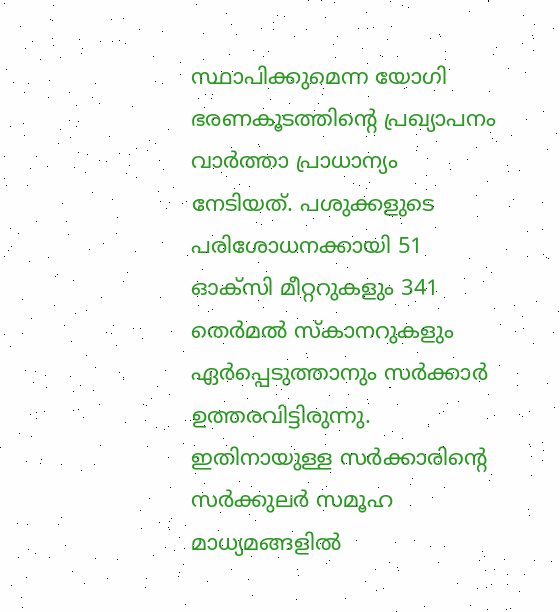സ്ഥാപിക്കുമെന്ന യോഗി ഭരണകൂടത്തിന്റെ പ്രഖ്യാപനം വാര്‍ത്താ പ്രാധാന്യം നേടിയത്. പശുക്കളുടെ പരിശോധനക്കായി 51 ഓക്‌സി മീറ്ററുകളും 341 തെര്‍മല്‍ സ്‌കാനറുകളും ഏര്‍പ്പെടുത്താനും സര്‍ക്കാര്‍ ഉത്തരവിട്ടിരുന്നു. ഇതിനായുള്ള സര്‍ക്കാരിന്റെ സര്‍ക്കുലര്‍ സമൂഹ മാധ്യമങ്ങളില്‍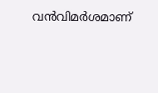വന്‍വിമര്‍ശമാണ്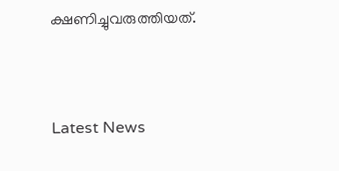ക്ഷണിച്ചുവരുത്തിയത്.



Latest News